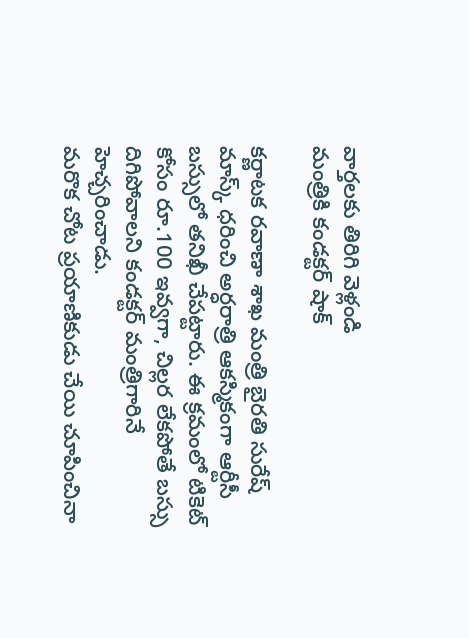వార్తలకు తిరిగి వెళ్లండి
మంత్రికి కండక్టర్ షాక్

కర్ణాటక రవాణా శాఖ మంత్రి బైరతి సురేష్ మాస్క్ ధరించి అర్ధరాత్రి ఆకస్మికంగా ఆర్టీసీ బస్సులో తనిఖీ చేపట్టారు. ఈ క్రమంలో టికెట్ కోసం రూ.100 ఇవ్వగా, చిల్లర లేకపోతే బస్సు దిగిపోవాలని కండక్టర్ మంత్రిగారినే హెచ్చరించాడు.
మరొక చోట ప్రయాణికుడు చేయి చూపించినా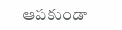ఆపకుండా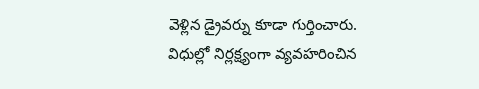వెళ్లిన డ్రైవర్ను కూడా గుర్తించారు. విధుల్లో నిర్లక్ష్యంగా వ్యవహరించిన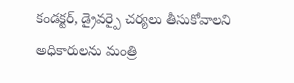కండక్టర్, డ్రైవర్పై చర్యలు తీసుకోవాలని అధికారులను మంత్రి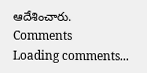ఆదేశించారు.
Comments
Loading comments...